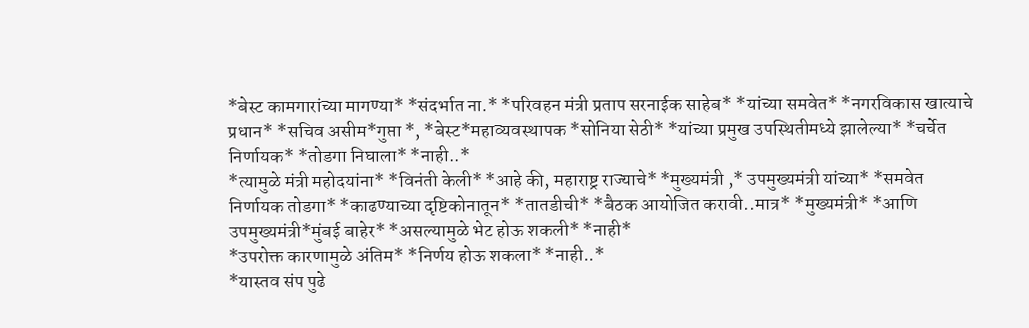*बेस्ट कामगारांच्या मागण्या* *संदर्भात ना.* *परिवहन मंत्री प्रताप सरनाईक साहेब* *यांच्या समवेत* *नगरविकास खात्याचे प्रधान* *सचिव असीम*गुप्ता *, *बेस्ट*महाव्यवस्थापक *सोनिया सेठी* *यांच्या प्रमुख उपस्थितीमध्ये झालेल्या* *चर्चेत निर्णायक* *तोडगा निघाला* *नाही..*
*त्यामुळे मंत्री महोदयांना* *विनंती केली* *आहे की, महाराष्ट्र राज्याचे* *मुख्यमंत्री ,* उपमुख्यमंत्री यांच्या* *समवेत निर्णायक तोडगा* *काढण्याच्या दृष्टिकोनातून* *तातडीची* *बैठक आयोजित करावी..मात्र* *मुख्यमंत्री* *आणि उपमुख्यमंत्री*मुंबई बाहेर* *असल्यामुळे भेट होऊ शकली* *नाही*
*उपरोक्त कारणामुळे अंतिम* *निर्णय होऊ शकला* *नाही..*
*यास्तव संप पुढे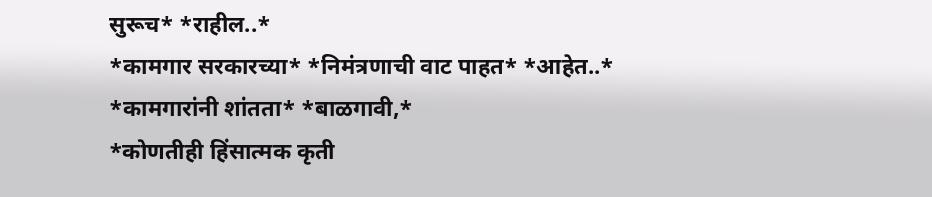सुरूच* *राहील..*
*कामगार सरकारच्या* *निमंत्रणाची वाट पाहत* *आहेत..*
*कामगारांनी शांतता* *बाळगावी,*
*कोणतीही हिंसात्मक कृती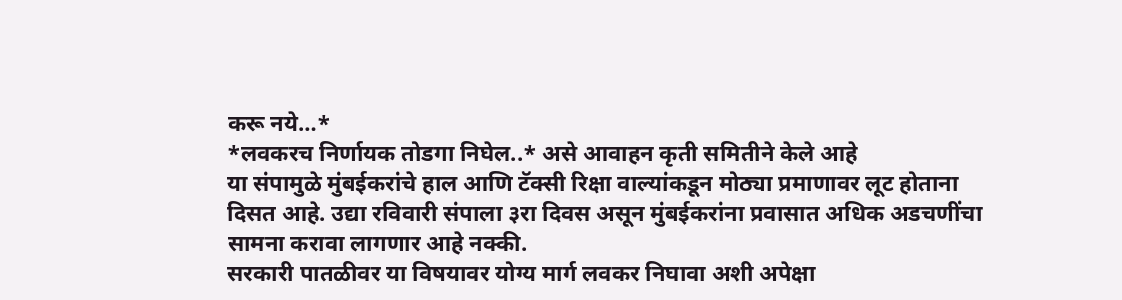करू नये…*
*लवकरच निर्णायक तोडगा निघेल..* असे आवाहन कृती समितीने केले आहे
या संपामुळे मुंबईकरांचे हाल आणि टॅक्सी रिक्षा वाल्यांकडून मोठ्या प्रमाणावर लूट होताना दिसत आहे. उद्या रविवारी संपाला ३रा दिवस असून मुंबईकरांना प्रवासात अधिक अडचणींचा सामना करावा लागणार आहे नक्की.
सरकारी पातळीवर या विषयावर योग्य मार्ग लवकर निघावा अशी अपेक्षा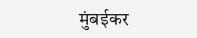मुंबईकर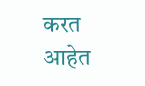करत आहेत